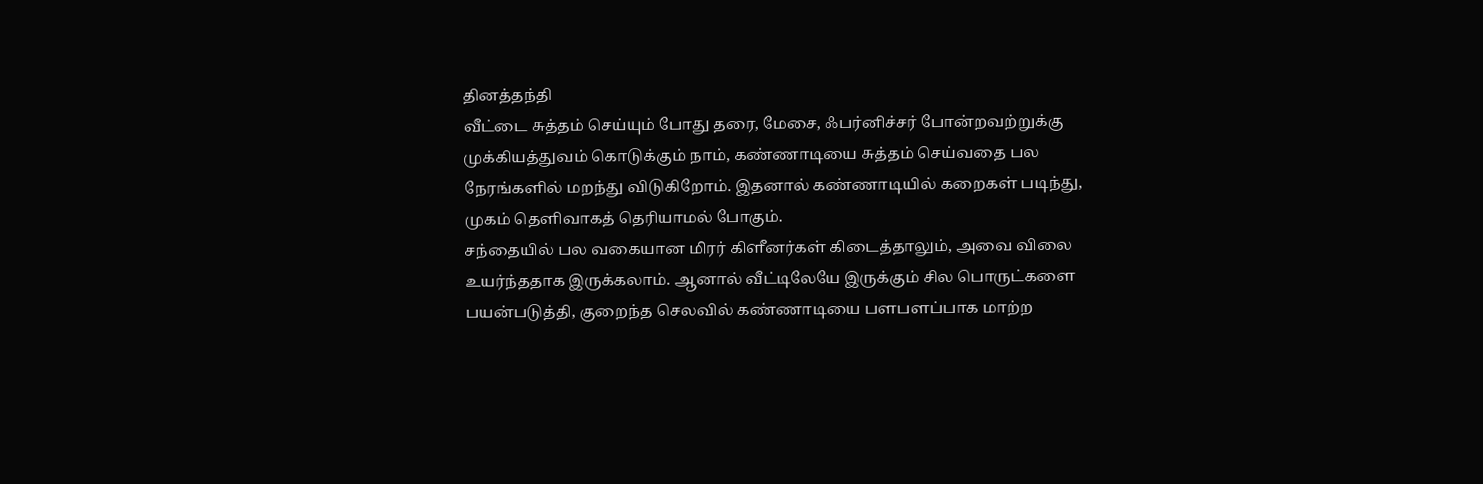தினத்தந்தி
வீட்டை சுத்தம் செய்யும் போது தரை, மேசை, ஃபர்னிச்சர் போன்றவற்றுக்கு முக்கியத்துவம் கொடுக்கும் நாம், கண்ணாடியை சுத்தம் செய்வதை பல நேரங்களில் மறந்து விடுகிறோம். இதனால் கண்ணாடியில் கறைகள் படிந்து, முகம் தெளிவாகத் தெரியாமல் போகும்.
சந்தையில் பல வகையான மிரர் கிளீனர்கள் கிடைத்தாலும், அவை விலை உயர்ந்ததாக இருக்கலாம். ஆனால் வீட்டிலேயே இருக்கும் சில பொருட்களை பயன்படுத்தி, குறைந்த செலவில் கண்ணாடியை பளபளப்பாக மாற்ற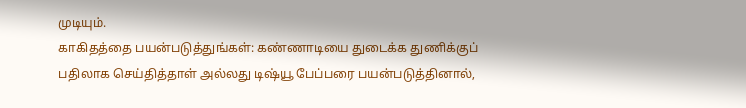முடியும்.
காகிதத்தை பயன்படுத்துங்கள்: கண்ணாடியை துடைக்க துணிக்குப் பதிலாக செய்தித்தாள் அல்லது டிஷ்யூ பேப்பரை பயன்படுத்தினால்,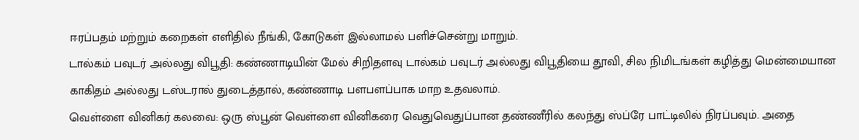ஈரப்பதம் மற்றும் கறைகள் எளிதில் நீங்கி, கோடுகள் இல்லாமல் பளிச்சென்று மாறும்.
டால்கம் பவுடர் அல்லது விபூதி: கண்ணாடியின் மேல் சிறிதளவு டால்கம் பவுடர் அல்லது விபூதியை தூவி, சில நிமிடங்கள் கழித்து மென்மையான காகிதம் அல்லது டஸ்டரால் துடைத்தால், கண்ணாடி பளபளப்பாக மாற உதவலாம்.
வெள்ளை வினிகர் கலவை: ஒரு ஸ்பூன் வெள்ளை வினிகரை வெதுவெதுப்பான தண்ணீரில் கலந்து ஸ்ப்ரே பாட்டிலில் நிரப்பவும். அதை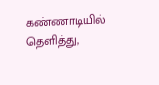கண்ணாடியில் தெளித்து,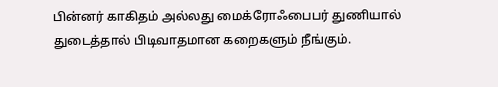பின்னர் காகிதம் அல்லது மைக்ரோஃபைபர் துணியால் துடைத்தால் பிடிவாதமான கறைகளும் நீங்கும்.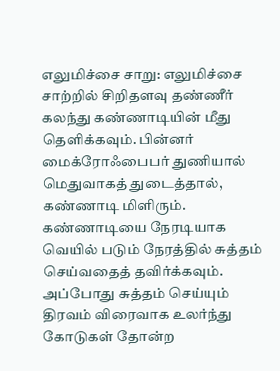எலுமிச்சை சாறு: எலுமிச்சை சாற்றில் சிறிதளவு தண்ணீர் கலந்து கண்ணாடியின் மீது தெளிக்கவும். பின்னர் மைக்ரோஃபைபர் துணியால் மெதுவாகத் துடைத்தால், கண்ணாடி மிளிரும்.
கண்ணாடியை நேரடியாக வெயில் படும் நேரத்தில் சுத்தம் செய்வதைத் தவிர்க்கவும். அப்போது சுத்தம் செய்யும் திரவம் விரைவாக உலர்ந்து கோடுகள் தோன்ற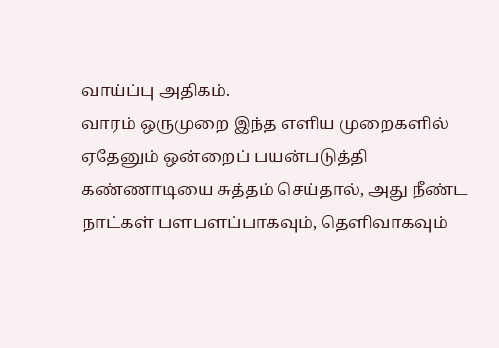வாய்ப்பு அதிகம்.
வாரம் ஒருமுறை இந்த எளிய முறைகளில் ஏதேனும் ஒன்றைப் பயன்படுத்தி கண்ணாடியை சுத்தம் செய்தால், அது நீண்ட நாட்கள் பளபளப்பாகவும், தெளிவாகவும்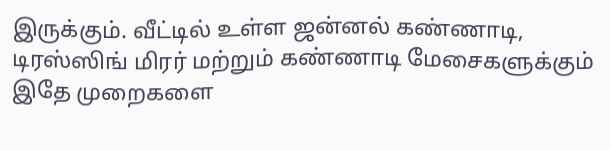இருக்கும். வீட்டில் உள்ள ஜன்னல் கண்ணாடி, டிரஸ்ஸிங் மிரர் மற்றும் கண்ணாடி மேசைகளுக்கும் இதே முறைகளை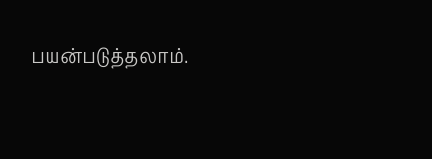பயன்படுத்தலாம்.